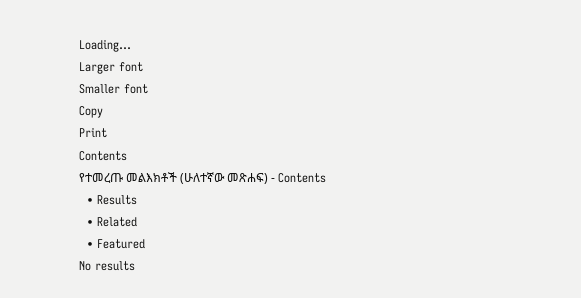Loading...
Larger font
Smaller font
Copy
Print
Contents
የተመረጡ መልእክቶች (ሁለተኛው መጽሐፍ) - Contents
  • Results
  • Related
  • Featured
No results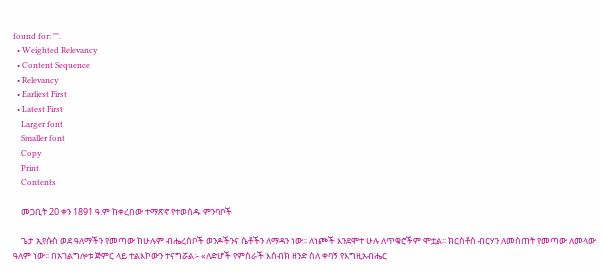found for: "".
  • Weighted Relevancy
  • Content Sequence
  • Relevancy
  • Earliest First
  • Latest First
    Larger font
    Smaller font
    Copy
    Print
    Contents

    መጋቢት 20 ቀን 1891 ዓ.ም ከቀረበው ተማጽኖ የተወሰዱ ምንባቦች

    ጌታ ኢየሱስ ወደ ዓለማችን የመጣው ከሁሉም ብሔረሰቦች ወንዶችንና ሴቶችን ለማዳን ነው፡፡ ለነጮች እንደሞተ ሁሉ ለጥቁሮችም ሞቷል፡፡ ክርስቶስ ብርሃን ለመስጠት የመጣው ለመላው ዓለም ነው፡፡ በአገልግሎቱ ጅምር ላይ ተልእኮውን ተናግሯል፡- «ለድሆች የምስራች እሰብክ ዘንድ ስለ ቀባኝ የእግዚአብሔር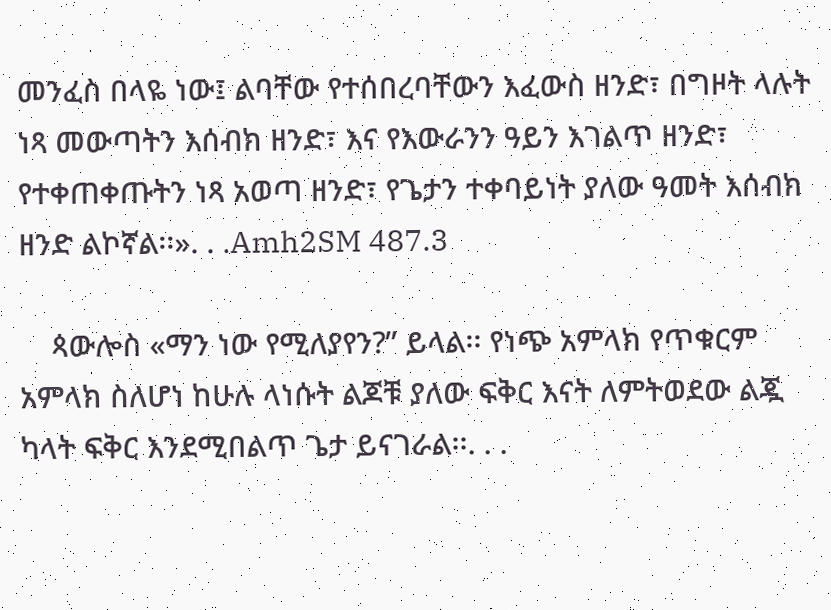መንፈስ በላዬ ነው፤ ልባቸው የተሰበረባቸውን እፈውስ ዘንድ፣ በግዞት ላሉት ነጻ መውጣትን እሰብክ ዘንድ፣ እና የእውራንን ዓይን እገልጥ ዘንድ፣ የተቀጠቀጡትን ነጻ አወጣ ዘንድ፣ የጌታን ተቀባይነት ያለው ዓመት እሰብክ ዘንድ ልኮኛል፡፡». . .Amh2SM 487.3

    ጳውሎስ «ማን ነው የሚለያየን?” ይላል፡፡ የነጭ አምላክ የጥቁርም አምላክ ስለሆነ ከሁሉ ላነሱት ልጆቹ ያለው ፍቅር እናት ለምትወደው ልጇ ካላት ፍቅር እንደሚበልጥ ጌታ ይናገራል፡፡. . .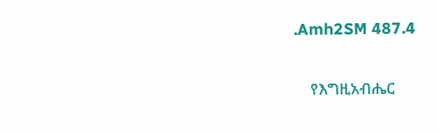.Amh2SM 487.4

    የእግዚአብሔር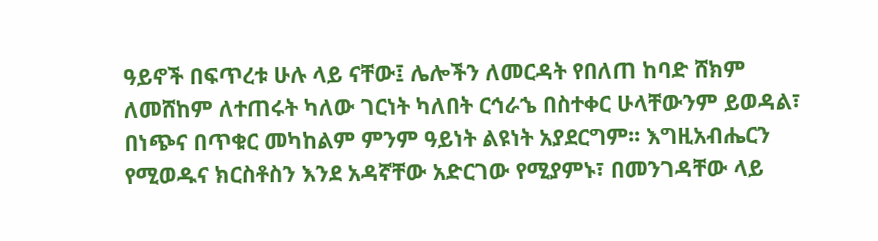ዓይኖች በፍጥረቱ ሁሉ ላይ ናቸው፤ ሌሎችን ለመርዳት የበለጠ ከባድ ሸክም ለመሸከም ለተጠሩት ካለው ገርነት ካለበት ርኅራኄ በስተቀር ሁላቸውንም ይወዳል፣ በነጭና በጥቁር መካከልም ምንም ዓይነት ልዩነት አያደርግም፡፡ እግዚአብሔርን የሚወዱና ክርስቶስን እንደ አዳኛቸው አድርገው የሚያምኑ፣ በመንገዳቸው ላይ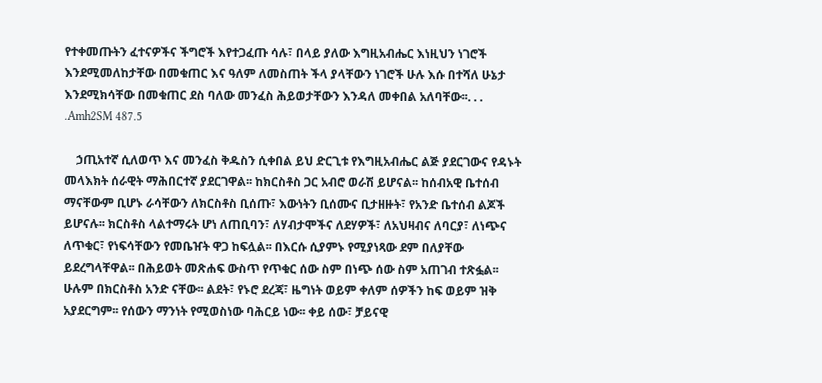የተቀመጡትን ፈተናዎችና ችግሮች እየተጋፈጡ ሳሉ፣ በላይ ያለው እግዚአብሔር እነዚህን ነገሮች እንደሚመለከታቸው በመቁጠር እና ዓለም ለመስጠት ችላ ያላቸውን ነገሮች ሁሉ እሱ በተሻለ ሁኔታ እንደሚክሳቸው በመቁጠር ደስ ባለው መንፈስ ሕይወታቸውን እንዳለ መቀበል አለባቸው፡፡. . . .Amh2SM 487.5

    ኃጢአተኛ ሲለወጥ እና መንፈስ ቅዱስን ሲቀበል ይህ ድርጊቱ የእግዚአብሔር ልጅ ያደርገውና የዳኑት መላእክት ሰራዊት ማሕበርተኛ ያደርገዋል፡፡ ከክርስቶስ ጋር አብሮ ወራሽ ይሆናል፡፡ ከሰብአዊ ቤተሰብ ማናቸውም ቢሆኑ ራሳቸውን ለክርስቶስ ቢሰጡ፣ እውነትን ቢሰሙና ቢታዘዙት፣ የአንድ ቤተሰብ ልጆች ይሆናሉ፡፡ ክርስቶስ ላልተማሩት ሆነ ለጠቢባን፣ ለሃብታሞችና ለደሃዎች፣ ለአህዛብና ለባርያ፣ ለነጭና ለጥቁር፣ የነፍሳቸውን የመቤዠት ዋጋ ከፍሏል፡፡ በእርሱ ሲያምኑ የሚያነጻው ደም በለያቸው ይደረግላቸዋል፡፡ በሕይወት መጽሐፍ ውስጥ የጥቁር ሰው ስም በነጭ ሰው ስም አጠገብ ተጽፏል፡፡ ሁሉም በክርስቶስ አንድ ናቸው፡፡ ልደት፣ የኑሮ ደረጃ፣ ዜግነት ወይም ቀለም ሰዎችን ከፍ ወይም ዝቅ አያደርግም፡፡ የሰውን ማንነት የሚወስነው ባሕርይ ነው፡፡ ቀይ ሰው፣ ቻይናዊ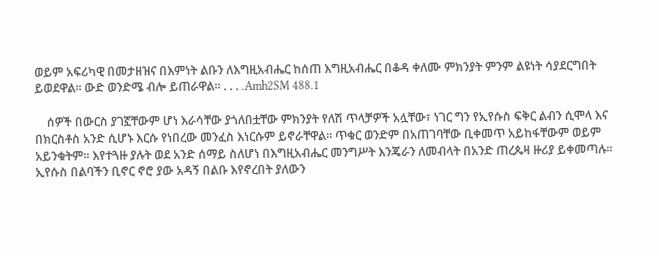ወይም አፍሪካዊ በመታዘዝና በእምነት ልቡን ለእግዚአብሔር ከሰጠ እግዚአብሔር በቆዳ ቀለሙ ምክንያት ምንም ልዩነት ሳያደርግበት ይወደዋል፡፡ ውድ ወንድሜ ብሎ ይጠራዋል፡፡ . . . .Amh2SM 488.1

    ሰዎች በውርስ ያገኟቸውም ሆነ እራሳቸው ያጎለበቷቸው ምክንያት የለሽ ጥላቻዎች አሏቸው፣ ነገር ግን የኢየሱስ ፍቅር ልብን ሲሞላ እና በክርስቶስ አንድ ሲሆኑ እርሱ የነበረው መንፈስ እነርሱም ይኖራቸዋል፡፡ ጥቁር ወንድም በአጠገባቸው ቢቀመጥ አይከፋቸውም ወይም አይንቁትም፡፡ እየተጓዙ ያሉት ወደ አንድ ሰማይ ስለሆነ በእግዚአብሔር መንግሥት እንጄራን ለመብላት በአንድ ጠረጴዛ ዙሪያ ይቀመጣሉ፡፡ ኢየሱስ በልባችን ቢኖር ኖሮ ያው አዳኝ በልቡ እየኖረበት ያለውን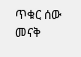ጥቁር ሰው መናቅ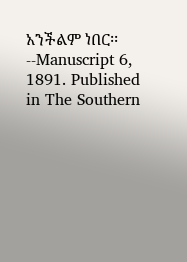አንችልም ነበር፡፡ --Manuscript 6, 1891. Published in The Southern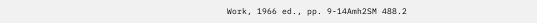Work, 1966 ed., pp. 9-14Amh2SM 488.2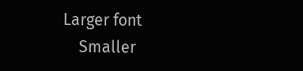Larger font
    Smaller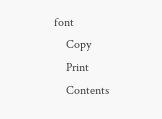font
    Copy
    Print
    Contents